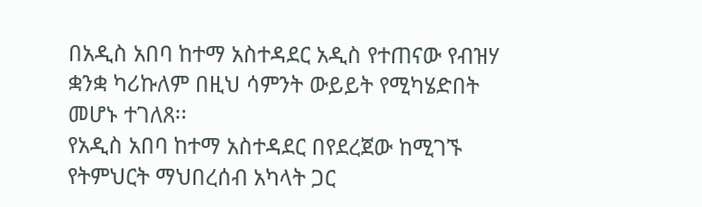በአዲስ አበባ ከተማ አስተዳደር አዲስ የተጠናው የብዝሃ ቋንቋ ካሪኩለም በዚህ ሳምንት ውይይት የሚካሄድበት መሆኑ ተገለጸ፡፡
የአዲስ አበባ ከተማ አስተዳደር በየደረጀው ከሚገኙ የትምህርት ማህበረሰብ አካላት ጋር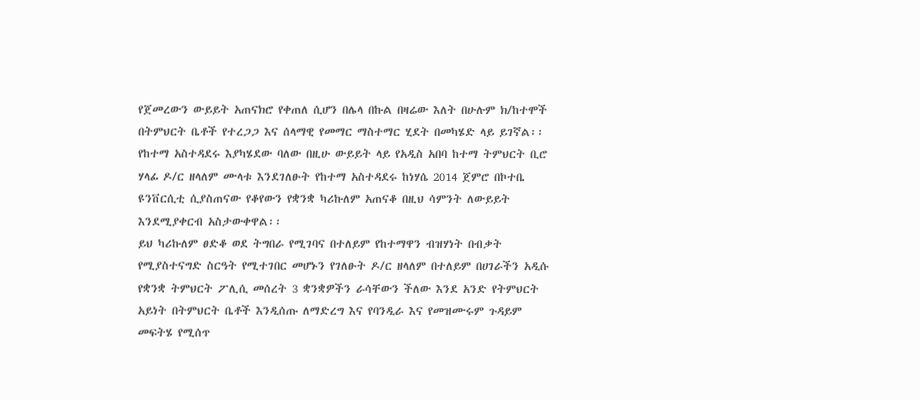የጀመረውን ውይይት አጠናክሮ የቀጠለ ሲሆን በሌላ በኩል በዛሬው እለት በሁሉም ክ/ከተሞች በትምህርት ቤቶች የተረጋጋ እና ሰላማዊ የመማር ማስተማር ሂደት በመካሄድ ላይ ይገኛል፡፡
የከተማ አስተዳደሩ እያካሄደው ባለው በዚሁ ውይይት ላይ የአዲስ አበባ ከተማ ትምህርት ቢሮ ሃላፊ ዶ/ር ዘላለም ሙላቱ እንደገለፁት የከተማ አስተዳደሩ ከነሃሴ 2014 ጀምሮ በኮተቤ ዩንቨርሲቲ ሲያስጠናው የቆየውን የቋንቋ ካሪኩለም አጠናቆ በዚህ ሳምንት ለውይይት እንደሚያቀርብ አስታውቀዋል፡፡
ይህ ካሪኩለም ፀድቆ ወደ ትግበራ የሚገባና በተለይም የከተማዋን ብዝሃነት በብቃት የሚያስተናግድ ስርዓት የሚተገበር መሆኑን የገለፁት ዶ/ር ዘላለም በተለይም በሀገራችን አዲሱ የቋንቋ ትምህርት ፖሊሲ መሰረት 3 ቋንቋዎችን ራሳቸውን ችለው እንደ አንድ የትምህርት አይነት በትምህርት ቤቶች እንዲሰጡ ለማድረግ እና የባንዲራ እና የመዝሙሩም ጉዳይም መፍትሄ የሚሰጥ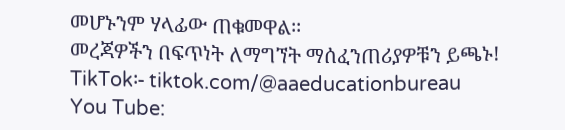መሆኑንም ሃላፊው ጠቁመዋል፡፡
መረጃዎችን በፍጥነት ለማግኘት ማሰፈንጠሪያዎቹን ይጫኑ!
TikTok፡- tiktok.com/@aaeducationbureau
You Tube: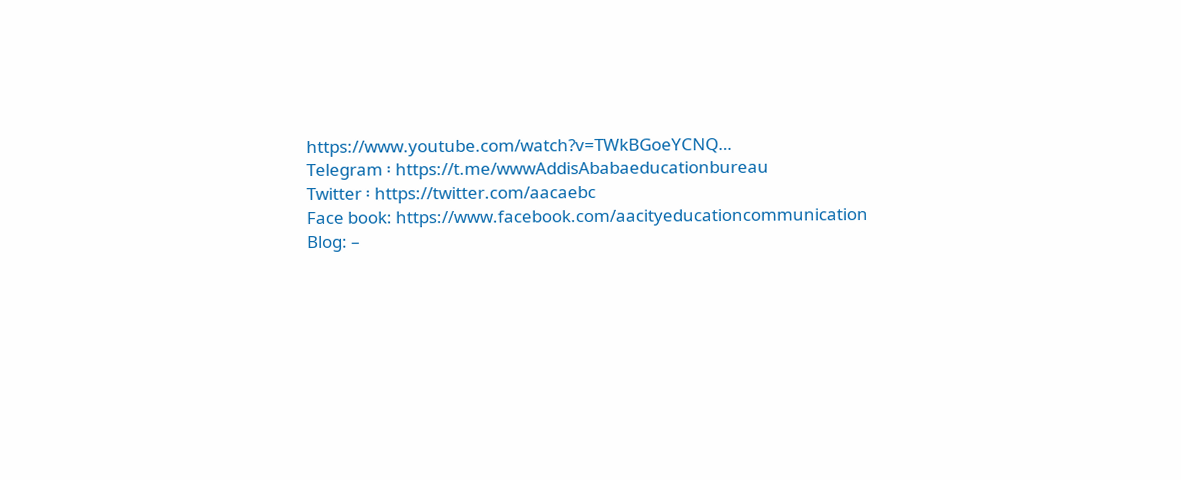https://www.youtube.com/watch?v=TWkBGoeYCNQ…
Telegram ፡ https://t.me/wwwAddisAbabaeducationbureau
Twitter ፡ https://twitter.com/aacaebc
Face book: https://www.facebook.com/aacityeducationcommunication
Blog: –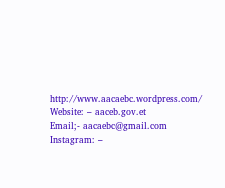http://www.aacaebc.wordpress.com/
Website: – aaceb.gov.et
Email;- aacaebc@gmail.com
Instagram: –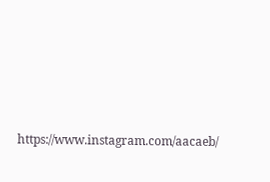https://www.instagram.com/aacaeb/